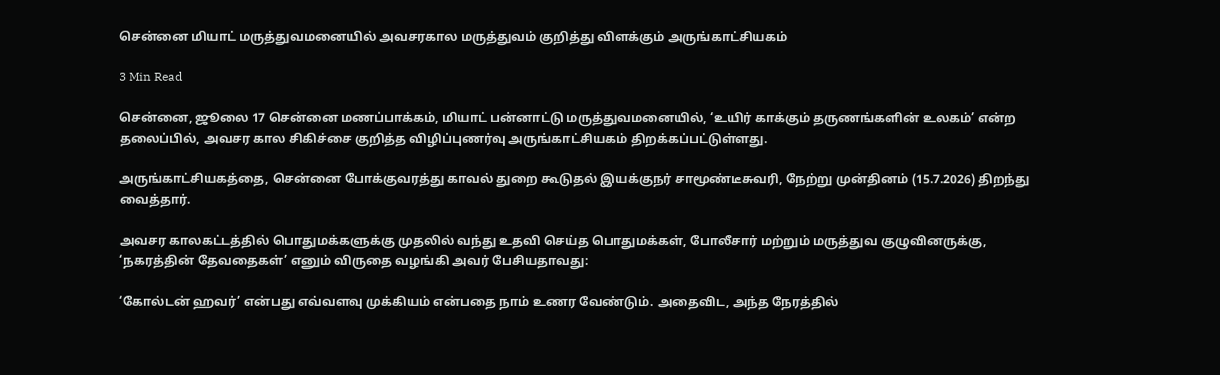சென்னை மியாட் மருத்துவமனையில் அவசரகால மருத்துவம் குறித்து விளக்கும் அருங்காட்சியகம்

3 Min Read

சென்னை, ஜூலை 17 சென்னை மணப்பாக்கம், மியாட் பன்னாட்டு மருத்துவமனையில், ‘உயிர் காக்கும் தருணங்களின் உலகம்’ என்ற தலைப்பில், அவசர கால சிகிச்சை குறித்த விழிப்புணர்வு அருங்காட்சியகம் திறக்கப்பட்டுள்ளது.

அருங்காட்சியகத்தை, சென்னை போக்குவரத்து காவல் துறை கூடுதல் இயக்குநர் சாமூண்டீசுவரி, நேற்று முன்தினம் (15.7.2026) திறந்து வைத்தார்.

அவசர காலகட்டத்தில் பொதுமக்களுக்கு முதலில் வந்து உதவி செய்த பொதுமக்கள், போலீசார் மற்றும் மருத்துவ குழுவினருக்கு, ‘நகரத்தின் தேவதைகள்’ எனும் விருதை வழங்கி அவர் பேசியதாவது:

‘கோல்டன் ஹவர்’ என்பது எவ்வளவு முக்கியம் என்பதை நாம் உணர வேண்டும். அதைவிட, அந்த நேரத்தில்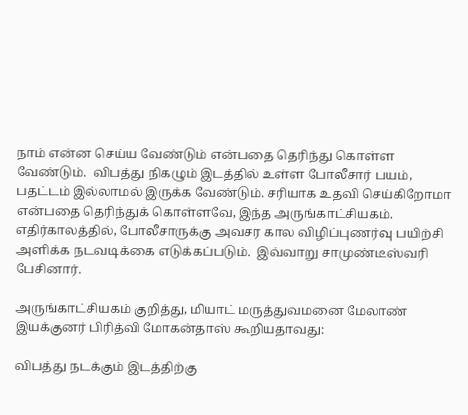நாம் என்ன செய்ய வேண்டும் என்பதை தெரிந்து கொள்ள வேண்டும்.  விபத்து நிகழும் இடத்தில் உள்ள போலீசார் பயம், பதட்டம் இல்லாமல் இருக்க வேண்டும். சரியாக உதவி செய்கிறோமா என்பதை தெரிந்துக் கொள்ளவே, இந்த அருங்காட்சியகம். எதிர்காலத்தில், போலீசாருக்கு அவசர கால விழிப்புணர்வு பயிற்சி அளிக்க நடவடிக்கை எடுக்கப்படும்.  இவ்வாறு சாமுண்டீஸ்வரி பேசினார்.

அருங்காட்சியகம் குறித்து, மியாட் மருத்துவமனை மேலாண் இயக்குனர் பிரித்வி மோகன்தாஸ் கூறியதாவது:

விபத்து நடக்கும் இடத்திற்கு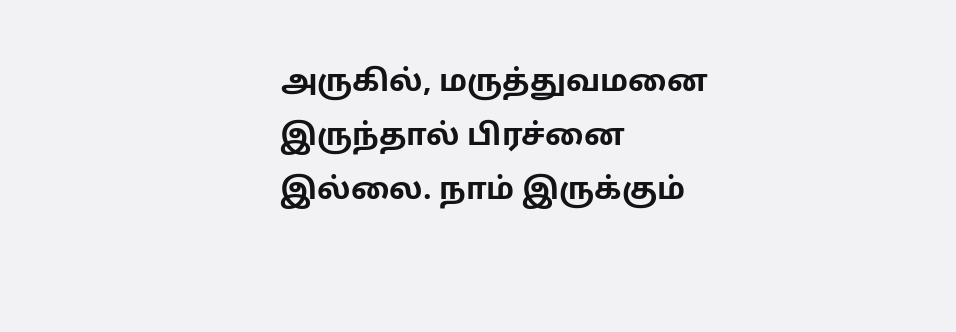அருகில், மருத்துவமனை இருந்தால் பிரச்னை இல்லை. நாம் இருக்கும்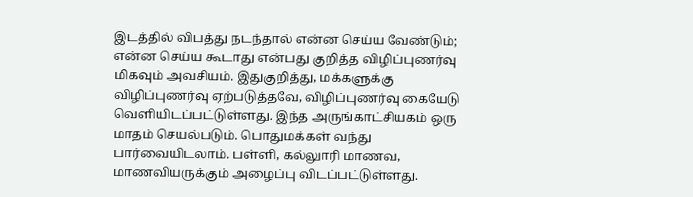இடத்தில் விபத்து நடந்தால் என்ன செய்ய வேண்டும்; என்ன செய்ய கூடாது என்பது குறித்த விழிப்புணர்வு மிகவும் அவசியம். இதுகுறித்து, மக்களுக்கு விழிப்புணர்வு ஏற்படுத்தவே, விழிப்புணர்வு கையேடு வெளியிடப்பட்டுள்ளது. இந்த அருங்காட்சியகம் ஒரு மாதம் செயல்படும். பொதுமக்கள் வந்து பார்வையிடலாம். பள்ளி, கல்லுாரி மாணவ, மாணவியருக்கும் அழைப்பு விடப்பட்டுள்ளது.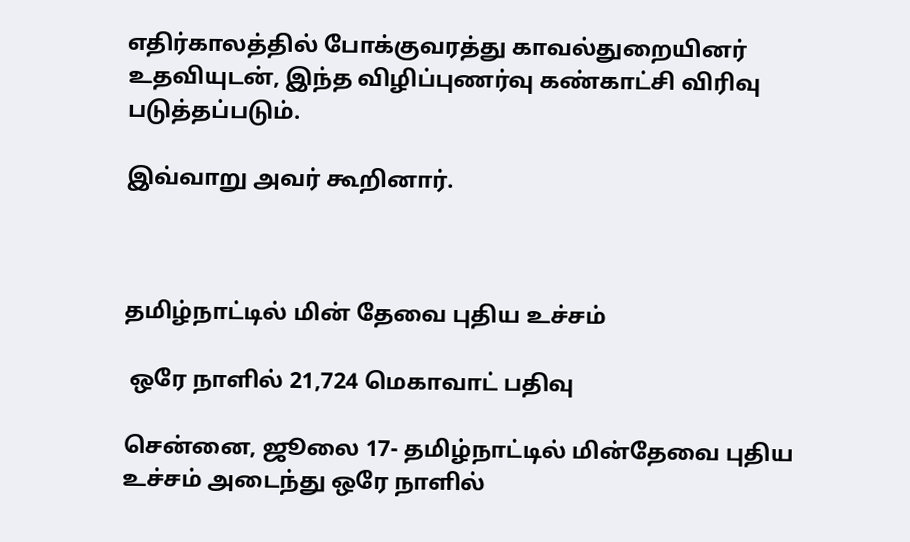எதிர்காலத்தில் போக்குவரத்து காவல்துறையினர் உதவியுடன், இந்த விழிப்புணர்வு கண்காட்சி விரிவு படுத்தப்படும்.

இவ்வாறு அவர் கூறினார்.



தமிழ்நாட்டில் மின் தேவை புதிய உச்சம்

 ஒரே நாளில் 21,724 மெகாவாட் பதிவு

சென்னை, ஜூலை 17- தமிழ்நாட்டில் மின்தேவை புதிய உச்சம் அடைந்து ஒரே நாளில்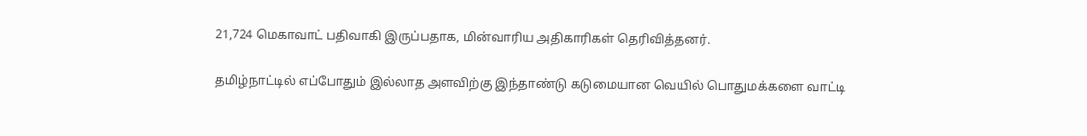21,724 மெகாவாட் பதிவாகி இருப்பதாக, மின்வாரிய அதிகாரிகள் தெரிவித்தனர்.

தமிழ்நாட்டில் எப்போதும் இல்லாத அளவிற்கு இந்தாண்டு கடுமையான வெயில் பொதுமக்களை வாட்டி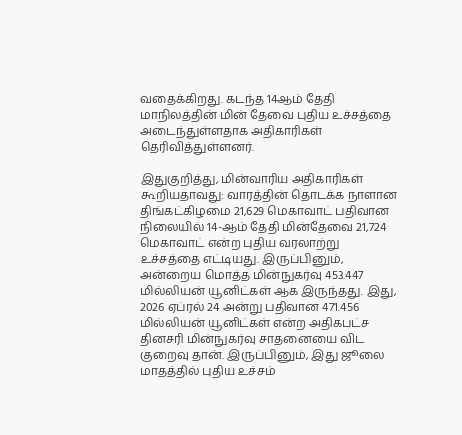வதைக்கிறது. கடந்த 14ஆம் தேதி மாநிலத்தின் மின் தேவை புதிய உச்சத்தை அடைந்துள்ளதாக அதிகாரிகள் தெரிவித்துள்ளனர்.

இதுகுறித்து, மின்வாரிய அதிகாரிகள் கூறியதாவது: வாரத்தின் தொடக்க நாளான திங்கட்கிழமை 21,629 மெகாவாட் பதிவான நிலையில் 14-ஆம் தேதி மின்தேவை 21,724 மெகாவாட் என்ற புதிய வரலாற்று உச்சத்தை எட்டியது. இருப்பினும், அன்றைய மொத்த மின்நுகர்வு 453.447 மில்லியன் யூனிட்கள் ஆக இருந்தது. இது, 2026 ஏப்ரல் 24 அன்று பதிவான 471.456 மில்லியன் யூனிட்கள் என்ற அதிகபட்ச தினசரி மின்நுகர்வு சாதனையை விட குறைவு தான். இருப்பினும், இது ஜூலை மாதத்தில் புதிய உச்சம்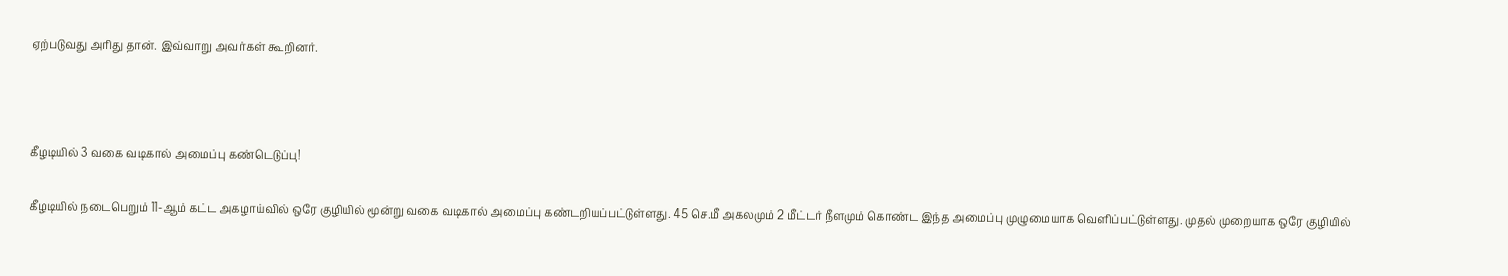ஏற்படுவது அரிது தான். இவ்வாறு அவர்கள் கூறினர்.



கீழடியில் 3 வகை வடிகால் அமைப்பு கண்டெடுப்பு!

கீழடியில் நடைபெறும் 11-ஆம் கட்ட அகழாய்வில் ஒரே குழியில் மூன்று வகை வடிகால் அமைப்பு கண்டறியப்பட்டுள்ளது. 45 செ.மீ அகலமும் 2 மீட்டர் நீளமும் கொண்ட இந்த அமைப்பு முழுமையாக வெளிப்பட்டுள்ளது. முதல் முறையாக ஒரே குழியில்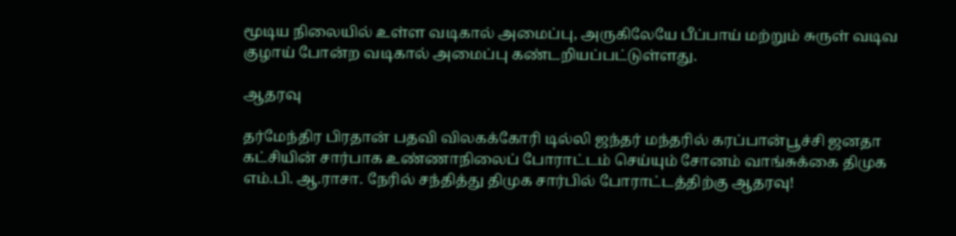மூடிய நிலையில் உள்ள வடிகால் அமைப்பு, அருகிலேயே பீப்பாய் மற்றும் சுருள் வடிவ குழாய் போன்ற வடிகால் அமைப்பு கண்டறியப்பட்டுள்ளது.

ஆதரவு

தர்மேந்திர பிரதான் பதவி விலகக்கோரி டில்லி ஜந்தர் மந்தரில் கரப்பான்பூச்சி ஜனதா கட்சியின் சார்பாக உண்ணாநிலைப் போராட்டம் செய்யும் சோனம் வாங்சுக்கை திமுக எம்.பி. ஆ.ராசா. நேரில் சந்தித்து திமுக சார்பில் போராட்டத்திற்கு ஆதரவு!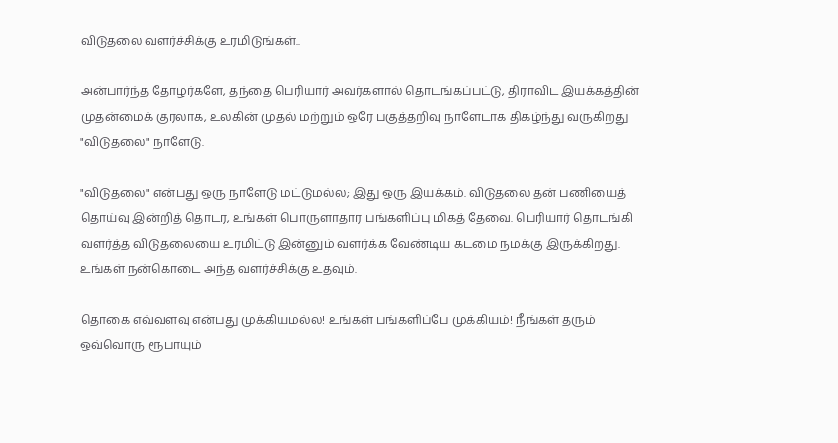விடுதலை வளர்ச்சிக்கு உரமிடுங்கள்..

அன்பார்ந்த தோழர்களே, தந்தை பெரியார் அவர்களால் தொடங்கப்பட்டு, திராவிட இயக்கத்தின் முதன்மைக் குரலாக, உலகின் முதல் மற்றும் ஒரே பகுத்தறிவு நாளேடாக திகழ்ந்து வருகிறது "விடுதலை" நாளேடு.

"விடுதலை" என்பது ஒரு நாளேடு மட்டுமல்ல; இது ஒரு இயக்கம். விடுதலை தன் பணியைத் தொய்வு இன்றித் தொடர, உங்கள் பொருளாதார பங்களிப்பு மிகத் தேவை. பெரியார் தொடங்கி வளர்த்த விடுதலையை உரமிட்டு இன்னும் வளர்க்க வேண்டிய கடமை நமக்கு இருக்கிறது. உங்கள் நன்கொடை அந்த வளர்ச்சிக்கு உதவும்.

தொகை எவ்வளவு என்பது முக்கியமல்ல! உங்கள் பங்களிப்பே முக்கியம்! நீங்கள் தரும் ஒவ்வொரு ரூபாயும்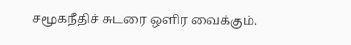சமூகநீதிச் சுடரை ஒளிர வைக்கும்.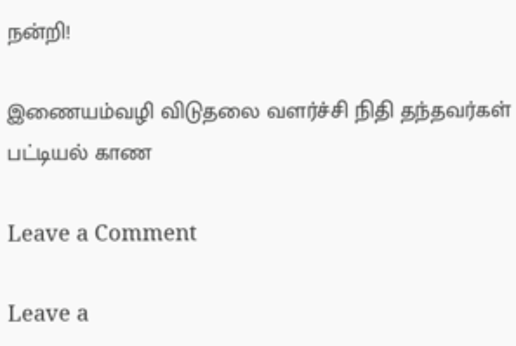நன்றி!

இணையம்வழி விடுதலை வளர்ச்சி நிதி தந்தவர்கள் பட்டியல் காண

Leave a Comment

Leave a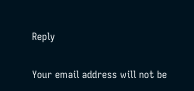Reply

Your email address will not be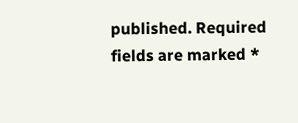published. Required fields are marked *